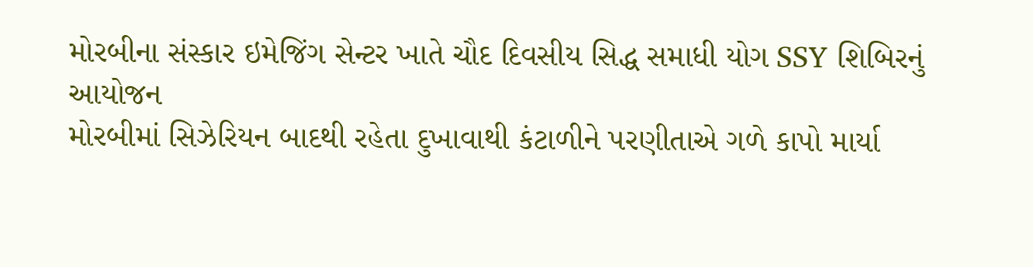મોરબીના સંસ્કાર ઇમેજિંગ સેન્ટર ખાતે ચૌદ દિવસીય સિદ્ધ સમાધી યોગ SSY શિબિરનું આયોજન
મોરબીમાં સિઝેરિયન બાદથી રહેતા દુખાવાથી કંટાળીને પરણીતાએ ગળે કાપો માર્યા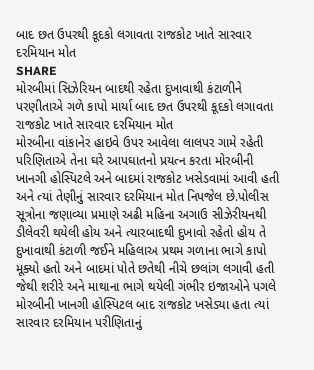બાદ છત ઉપરથી કૂદકો લગાવતા રાજકોટ ખાતે સારવાર દરમિયાન મોત
SHARE
મોરબીમાં સિઝેરિયન બાદથી રહેતા દુખાવાથી કંટાળીને પરણીતાએ ગળે કાપો માર્યા બાદ છત ઉપરથી કૂદકો લગાવતા રાજકોટ ખાતે સારવાર દરમિયાન મોત
મોરબીના વાંકાનેર હાઇવે ઉપર આવેલા લાલપર ગામે રહેતી પરિણિતાએ તેના ઘરે આપઘાતનો પ્રયત્ન કરતા મોરબીની ખાનગી હોસ્પિટલે અને બાદમાં રાજકોટ ખસેડવામાં આવી હતી અને ત્યાં તેણીનું સારવાર દરમિયાન મોત નિપજેલ છે.પોલીસ સૂત્રોના જણાવ્યા પ્રમાણે અઢી મહિના અગાઉ સીઝેરીયનથી ડીલેવરી થયેલી હોય અને ત્યારબાદથી દુખાવો રહેતો હોય તે દુખાવાથી કંટાળી જઈને મહિલાઅ પ્રથમ ગળાના ભાગે કાપો મૂક્યો હતો અને બાદમાં પોતે છતેથી નીચે છલાંગ લગાવી હતી જેથી શરીરે અને માથાના ભાગે થયેલી ગંભીર ઇજાઓને પગલે મોરબીની ખાનગી હોસ્પિટલ બાદ રાજકોટ ખસેડ્યા હતા ત્યાં સારવાર દરમિયાન પરીણિતાનું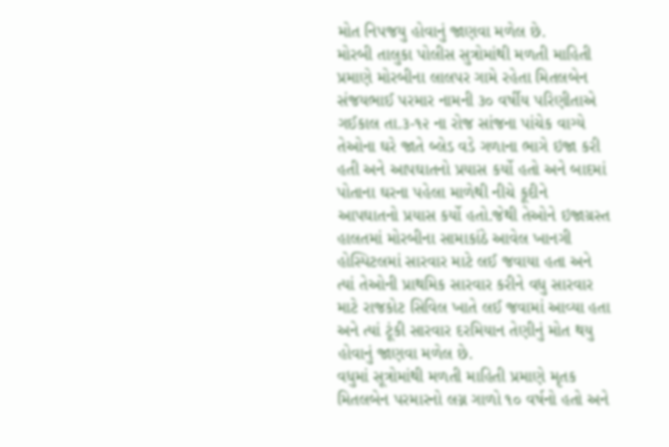મોત નિપજયુ હોવાનું જાણવા મળેલ છે.
મોરબી તાલુકા પોલીસ સુત્રોમાંથી મળતી માહિતી પ્રમાણે મોરબીના લાલપર ગામે રહેતા મિતલબેન સંજયભાઈ પરમાર નામની ૩૦ વર્ષીય પરિણીતાએ ગઈકાલ તા.૩-૧૨ ના રોજ સાંજના પાંચેક વાગ્યે તેઓના ઘરે જાતે બ્લેડ વડે ગળાના ભાગે ઇજા કરી હતી અને આપઘાતનો પ્રયાસ કર્યો હતો અને બાદમાં પોતાના ઘરના પહેલા માળેથી નીચે કૂદીને આપઘાતનો પ્રયાસ કર્યો હતો.જેથી તેઓને ઇજાગ્રસ્ત હાલતમાં મોરબીના સામાકાંઠે આવેલ ખાનગી હોસ્પિટલમાં સારવાર માટે લઈ જવાયા હતા અને ત્યાં તેઓની પ્રાથમિક સારવાર કરીને વધુ સારવાર માટે રાજકોટ સિવિલ ખાતે લઈ જવામાં આવ્યા હતા અને ત્યાં ટૂંકી સારવાર દરમિયાન તેણીનું મોત થયુ હોવાનું જાણવા મળેલ છે.
વધુમાં સૂત્રોમાંથી મળતી માહિતી પ્રમાણે મૃતક મિતલબેન પરમારનો લગ્ન ગાળો ૧૦ વર્ષનો હતો અને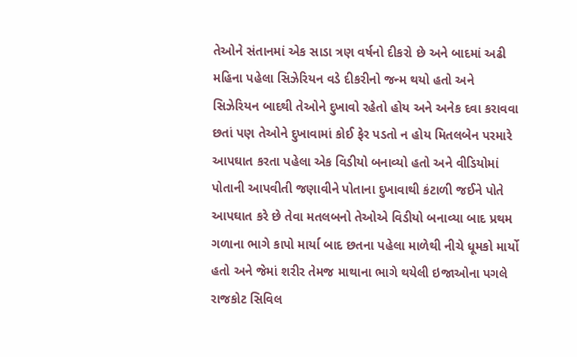તેઓને સંતાનમાં એક સાડા ત્રણ વર્ષનો દીકરો છે અને બાદમાં અઢી મહિના પહેલા સિઝેરિયન વડે દીકરીનો જન્મ થયો હતો અને સિઝેરિયન બાદથી તેઓને દુખાવો રહેતો હોય અને અનેક દવા કરાવવા છતાં પણ તેઓને દુખાવામાં કોઈ ફેર પડતો ન હોય મિતલબેન પરમારે આપઘાત કરતા પહેલા એક વિડીયો બનાવ્યો હતો અને વીડિયોમાં પોતાની આપવીતી જણાવીને પોતાના દુખાવાથી કંટાળી જઈને પોતે આપઘાત કરે છે તેવા મતલબનો તેઓએ વિડીયો બનાવ્યા બાદ પ્રથમ ગળાના ભાગે કાપો માર્યા બાદ છતના પહેલા માળેથી નીચે ધૂમકો માર્યો હતો અને જેમાં શરીર તેમજ માથાના ભાગે થયેલી ઇજાઓના પગલે રાજકોટ સિવિલ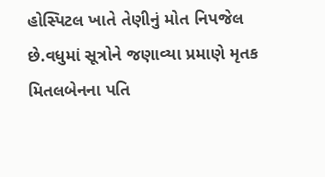હોસ્પિટલ ખાતે તેણીનું મોત નિપજેલ છે.વધુમાં સૂત્રોને જણાવ્યા પ્રમાણે મૃતક મિતલબેનના પતિ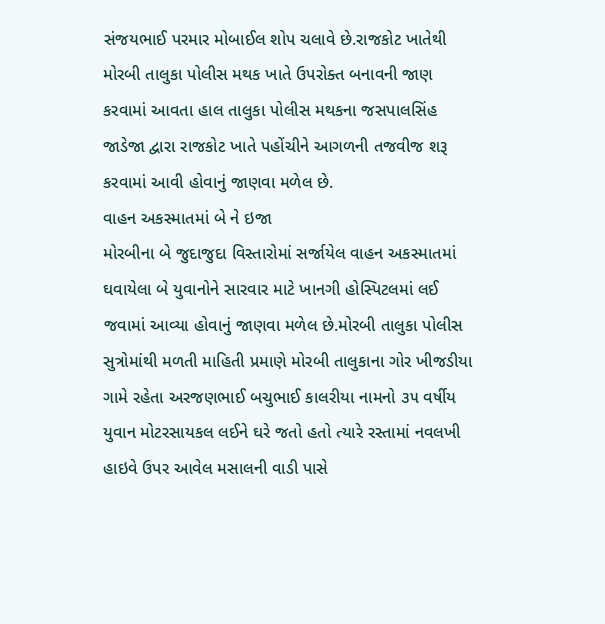સંજયભાઈ પરમાર મોબાઈલ શોપ ચલાવે છે.રાજકોટ ખાતેથી મોરબી તાલુકા પોલીસ મથક ખાતે ઉપરોક્ત બનાવની જાણ કરવામાં આવતા હાલ તાલુકા પોલીસ મથકના જસપાલસિંહ જાડેજા દ્વારા રાજકોટ ખાતે પહોંચીને આગળની તજવીજ શરૂ કરવામાં આવી હોવાનું જાણવા મળેલ છે.
વાહન અકસ્માતમાં બે ને ઇજા
મોરબીના બે જુદાજુદા વિસ્તારોમાં સર્જાયેલ વાહન અકસ્માતમાં ઘવાયેલા બે યુવાનોને સારવાર માટે ખાનગી હોસ્પિટલમાં લઈ જવામાં આવ્યા હોવાનું જાણવા મળેલ છે.મોરબી તાલુકા પોલીસ સુત્રોમાંથી મળતી માહિતી પ્રમાણે મોરબી તાલુકાના ગોર ખીજડીયા ગામે રહેતા અરજણભાઈ બચુભાઈ કાલરીયા નામનો ૩૫ વર્ષીય યુવાન મોટરસાયકલ લઈને ઘરે જતો હતો ત્યારે રસ્તામાં નવલખી હાઇવે ઉપર આવેલ મસાલની વાડી પાસે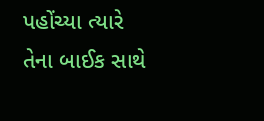પહોંચ્યા ત્યારે તેના બાઈક સાથે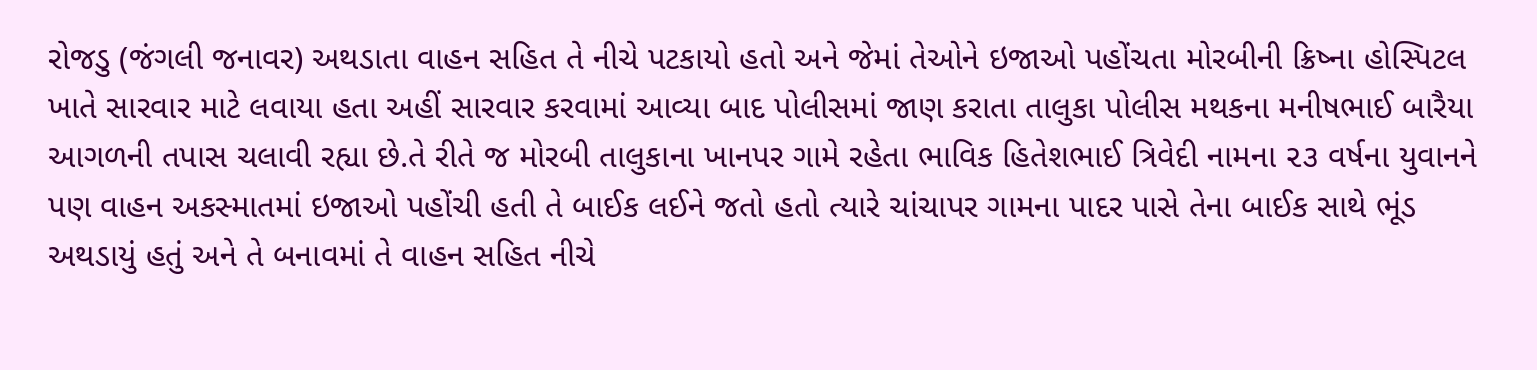રોજડુ (જંગલી જનાવર) અથડાતા વાહન સહિત તે નીચે પટકાયો હતો અને જેમાં તેઓને ઇજાઓ પહોંચતા મોરબીની ક્રિષ્ના હોસ્પિટલ ખાતે સારવાર માટે લવાયા હતા અહીં સારવાર કરવામાં આવ્યા બાદ પોલીસમાં જાણ કરાતા તાલુકા પોલીસ મથકના મનીષભાઈ બારૈયા આગળની તપાસ ચલાવી રહ્યા છે.તે રીતે જ મોરબી તાલુકાના ખાનપર ગામે રહેતા ભાવિક હિતેશભાઈ ત્રિવેદી નામના ૨૩ વર્ષના યુવાનને પણ વાહન અકસ્માતમાં ઇજાઓ પહોંચી હતી તે બાઈક લઈને જતો હતો ત્યારે ચાંચાપર ગામના પાદર પાસે તેના બાઈક સાથે ભૂંડ અથડાયું હતું અને તે બનાવમાં તે વાહન સહિત નીચે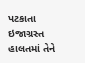પટકાતા ઇજાગ્રસ્ત હાલતમાં તેને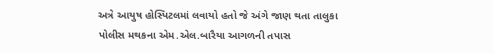અત્રે આયુષ હોસ્પિટલમાં લવાયો હતો જે અંગે જાણ થતા તાલુકા પોલીસ મથકના એમ.એલ.બારૈયા આગળની તપાસ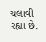ચલાવી રહ્યા છે.